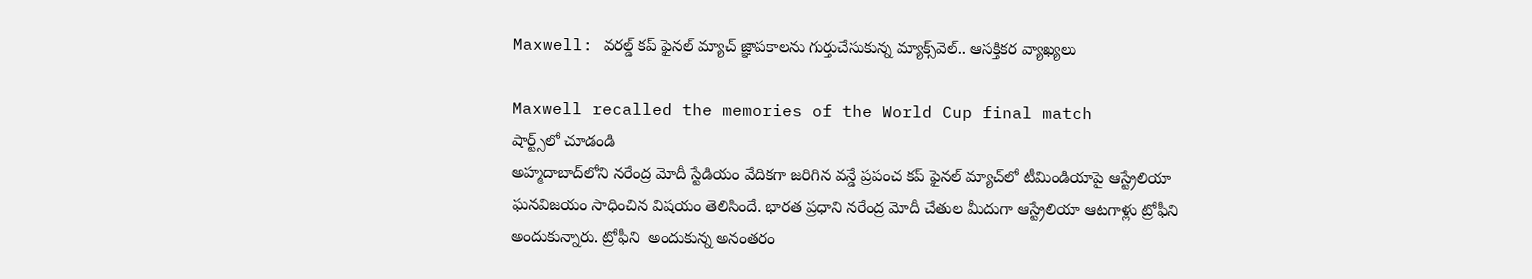Maxwell: వరల్డ్ కప్ ఫైనల్ మ్యాచ్‌ జ్ఞాపకాలను గుర్తుచేసుకున్న మ్యాక్స్‌వెల్.. ఆసక్తికర వ్యాఖ్యలు

Maxwell recalled the memories of the World Cup final match
షార్ట్స్‌లో చూడండి
అహ్మదాబాద్‌లోని నరేంద్ర మోదీ స్టేడియం వేదికగా జరిగిన వన్డే ప్రపంచ కప్ ఫైనల్ మ్యాచ్‌లో టీమిండియాపై ఆస్ట్రేలియా ఘనవిజయం సాధించిన విషయం తెలిసిందే. భారత ప్రధాని నరేంద్ర మోదీ చేతుల మీదుగా ఆస్ట్రేలియా ఆటగాళ్లు ట్రోఫీని అందుకున్నారు. ట్రోఫీని  అందుకున్న అనంతరం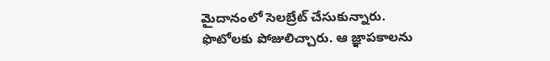మైదానంలో సెలబ్రేట్ చేసుకున్నారు. ఫొటోలకు పోజులిచ్చారు. ఆ జ్ఞాపకాలను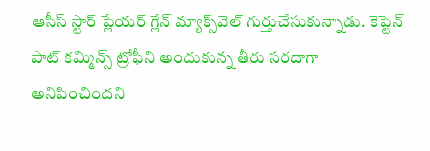ఆసీస్ స్టార్ ప్లేయర్ గ్లేన్ మ్యాక్స్‌వెల్ గుర్తుచేసుకున్నాడు. కెప్టెన్ పాట్ కమ్మిన్స్ ట్రోఫీని అందుకున్న తీరు సరదాగా అనిపించిందని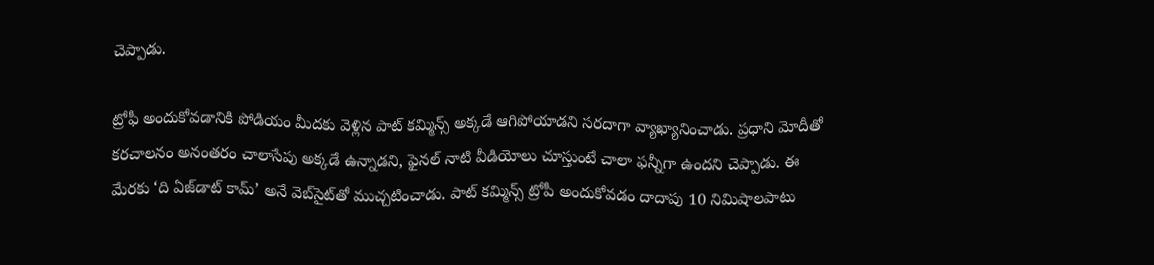చెప్పాడు.

ట్రోఫీ అందుకోవడానికి పోడియం మీదకు వెళ్లిన పాట్ కమ్మిన్స్ అక్కడే ఆగిపోయాడని సరదాగా వ్యాఖ్యానించాడు. ప్రధాని మోదీతో కరచాలనం అనంతరం చాలాసేపు అక్కడే ఉన్నాడని, ఫైనల్ నాటి వీడియోలు చూస్తుంటే చాలా ఫన్నీగా ఉందని చెప్పాడు. ఈ మేరకు ‘ది ఏజ్‌డాట్ కామ్’ అనే వెబ్‌సైట్‌తో ముచ్చటించాడు. పాట్ కమ్మిన్స్ ట్రోపీ అందుకోవడం దాదాపు 10 నిమిషాలపాటు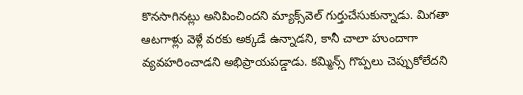కొనసాగినట్లు అనిపించిందని మ్యాక్స్‌వెల్ గుర్తుచేసుకున్నాడు. మిగతా ఆటగాళ్లు వెళ్లే వరకు అక్కడే ఉన్నాడని, కానీ చాలా హుందాగా వ్యవహరించాడని అభిప్రాయపడ్డాడు. కమ్మిన్స్ గొప్పలు చెప్పుకోలేదని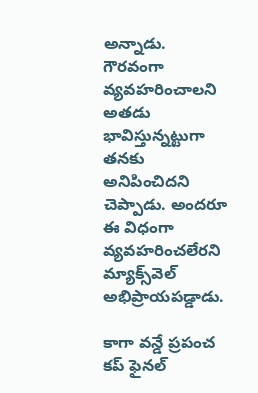అన్నాడు. గౌరవంగా వ్యవహరించాలని అతడు భావిస్తున్నట్టుగా తనకు అనిపించిదని చెప్పాడు. అందరూ ఈ విధంగా వ్యవహరించలేరని మ్యాక్స్‌వెల్ అభిప్రాయపడ్డాడు.

కాగా వన్డే ప్రపంచ కప్ ఫైనల్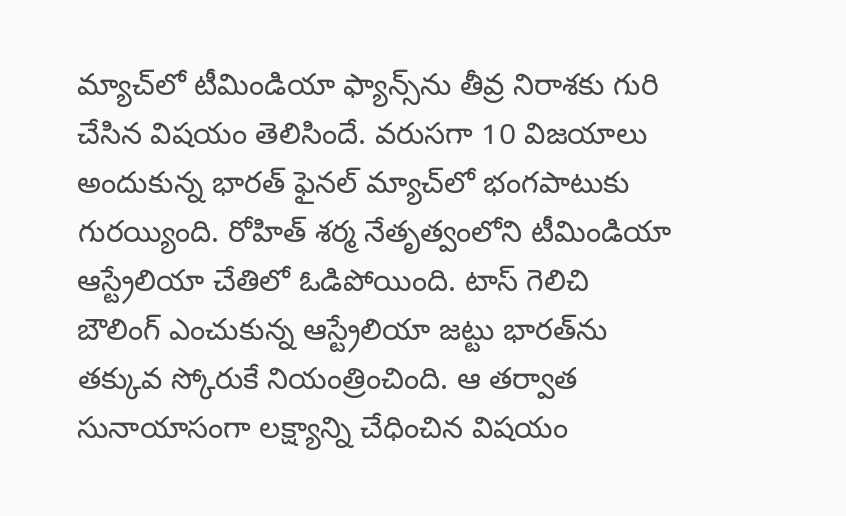మ్యాచ్‌లో టీమిండియా ఫ్యాన్స్‌ను తీవ్ర నిరాశకు గురి చేసిన విషయం తెలిసిందే. వరుసగా 10 విజయాలు అందుకున్న భారత్ ఫైనల్ మ్యాచ్‌లో భంగపాటుకు గురయ్యింది. రోహిత్ శర్మ నేతృత్వంలోని టీమిండియా ఆస్ట్రేలియా చేతిలో ఓడిపోయింది. టాస్ గెలిచి బౌలింగ్ ఎంచుకున్న ఆస్ట్రేలియా జట్టు భారత్‌ను తక్కువ స్కోరుకే నియంత్రించింది. ఆ తర్వాత సునాయాసంగా లక్ష్యాన్ని చేధించిన విషయం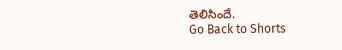తెలిసిందే.
Go Back to Shorts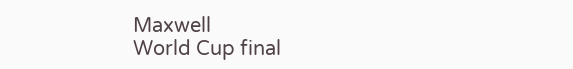Maxwell
World Cup final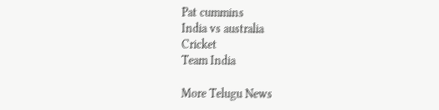Pat cummins
India vs australia
Cricket
Team India

More Telugu News